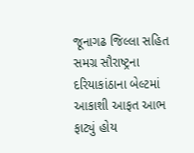જૂનાગઢ જિલ્લા સહિત સમગ્ર સૌરાષ્ટ્રના દરિયાકાંઠાના બેલ્ટમાં આકાશી આફત આભ ફાટ્યું હોય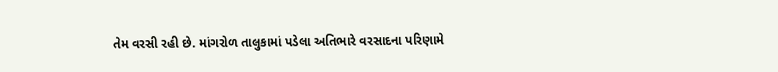તેમ વરસી રહી છે. માંગરોળ તાલુકામાં પડેલા અતિભારે વરસાદના પરિણામે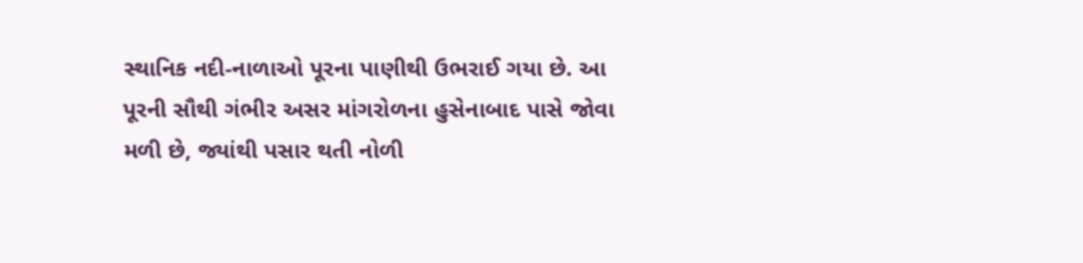સ્થાનિક નદી-નાળાઓ પૂરના પાણીથી ઉભરાઈ ગયા છે. આ પૂરની સૌથી ગંભીર અસર માંગરોળના હુસેનાબાદ પાસે જોવા મળી છે, જ્યાંથી પસાર થતી નોળી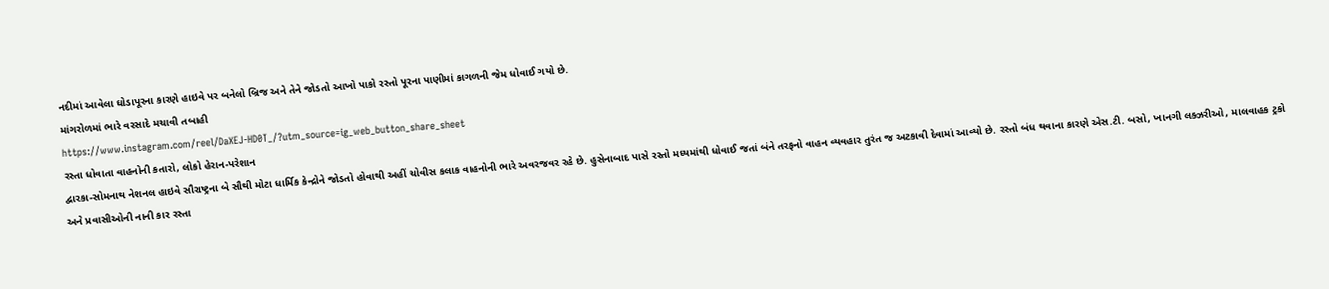નદીમાં આવેલા ઘોડાપૂરના કારણે હાઇવે પર બનેલો બ્રિજ અને તેને જોડતો આખો પાકો રસ્તો પૂરના પાણીમાં કાગળની જેમ ધોવાઈ ગયો છે.
માંગરોળમાં ભારે વરસાદે મચાવી તબાહી
https://www.instagram.com/reel/DaXEJ-HD0T_/?utm_source=ig_web_button_share_sheet
રસ્તા ધોવાતા વાહનોની કતારો, લોકો હેરાન-પરેશાન
દ્વારકા-સોમનાથ નેશનલ હાઇવે સૌરાષ્ટ્રના બે સૌથી મોટા ધાર્મિક કેન્દ્રોને જોડતો હોવાથી અહીં ચોવીસ કલાક વાહનોની ભારે અવરજવર રહે છે. હુસેનાબાદ પાસે રસ્તો મધ્યમાંથી ધોવાઈ જતાં બંને તરફનો વાહન વ્યવહાર તુરંત જ અટકાવી દેવામાં આવ્યો છે. રસ્તો બંધ થવાના કારણે એસ.ટી. બસો, ખાનગી લક્ઝરીઓ, માલવાહક ટ્રકો અને પ્રવાસીઓની નાની કાર રસ્તા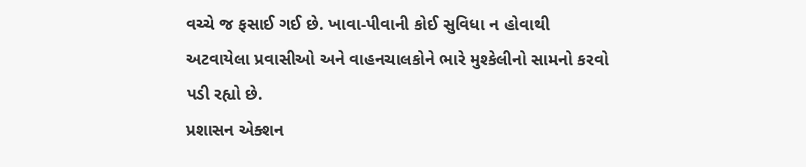વચ્ચે જ ફસાઈ ગઈ છે. ખાવા-પીવાની કોઈ સુવિધા ન હોવાથી અટવાયેલા પ્રવાસીઓ અને વાહનચાલકોને ભારે મુશ્કેલીનો સામનો કરવો પડી રહ્યો છે.
પ્રશાસન એક્શન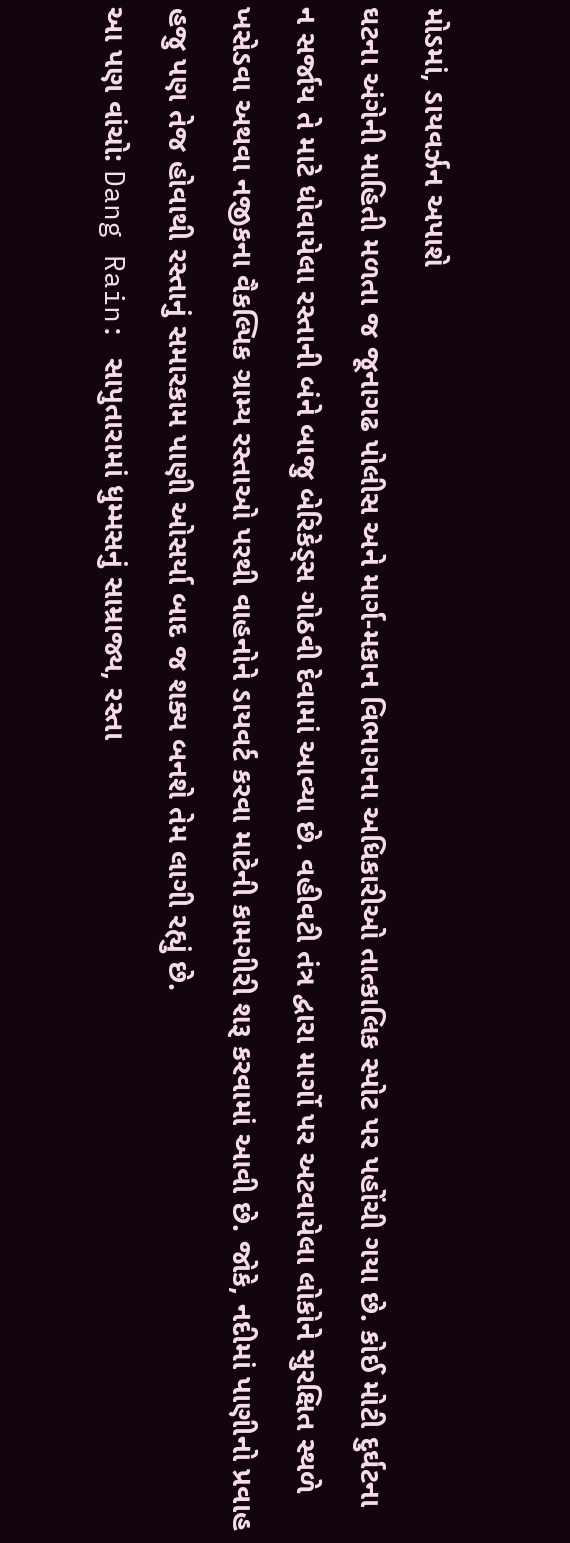મોડમાં, ડાયવર્ઝન અપાશે
ઘટના અંગેની માહિતી મળતા જ જૂનાગઢ પોલીસ અને માર્ગ-મકાન વિભાગના અધિકારીઓ તાત્કાલિક સ્પોટ પર પહોંચી ગયા છે. કોઈ મોટી દુર્ઘટના ન સર્જાય તે માટે ધોવાયેલા રસ્તાની બંને બાજુ બેરિકેડ્સ ગોઠવી દેવામાં આવ્યા છે. વહીવટી તંત્ર દ્વારા માર્ગો પર અટવાયેલા લોકોને સુરક્ષિત સ્થળે ખસેડવા અથવા નજીકના વૈકલ્પિક ગ્રામ્ય રસ્તાઓ પરથી વાહનોને ડાયવર્ટ કરવા માટેની કામગીરી શરૂ કરવામાં આવી છે. જોકે, નદીમાં પાણીનો પ્રવાહ હજુ પણ તેજ હોવાથી રસ્તાનું સમારકામ પાણી ઓસર્યા બાદ જ શક્ય બનશે તેમ લાગી રહ્યું છે.
આ પણ વાંચો: Dang Rain: સાપુતારામાં ધુમ્મસનું સામ્રાજ્ય, રસ્તા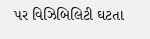પર વિઝિબિલિટી ઘટતા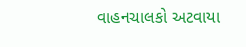વાહનચાલકો અટવાયા